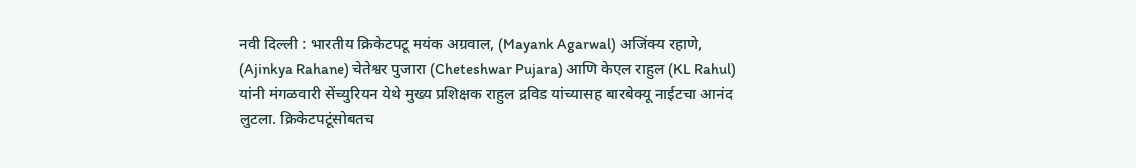नवी दिल्ली : भारतीय क्रिकेटपटू मयंक अग्रवाल, (Mayank Agarwal) अजिंक्य रहाणे, (Ajinkya Rahane) चेतेश्वर पुजारा (Cheteshwar Pujara) आणि केएल राहुल (KL Rahul) यांनी मंगळवारी सेंच्युरियन येथे मुख्य प्रशिक्षक राहुल द्रविड यांच्यासह बारबेक्यू नाईटचा आनंद लुटला. क्रिकेटपटूंसोबतच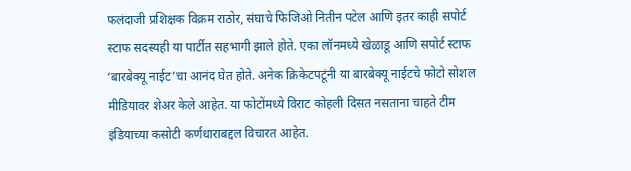फलंदाजी प्रशिक्षक विक्रम राठोर, संघाचे फिजिओ नितीन पटेल आणि इतर काही सपोर्ट स्टाफ सदस्यही या पार्टीत सहभागी झाले होते. एका लॉनमध्ये खेळाडू आणि सपोर्ट स्टाफ ‘बारबेक्यू नाईट’चा आनंद घेत होते. अनेक क्रिकेटपटूंनी या बारबेक्यू नाईटचे फोटो सोशल मीडियावर शेअर केले आहेत. या फोटोंमध्ये विराट कोहली दिसत नसताना चाहते टीम इंडियाच्या कसोटी कर्णधाराबद्दल विचारत आहेत.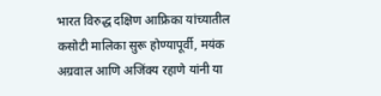भारत विरुद्ध दक्षिण आफ्रिका यांच्यातील कसोटी मालिका सुरू होण्यापूर्वी, मयंक अग्रवाल आणि अजिंक्य रहाणे यांनी या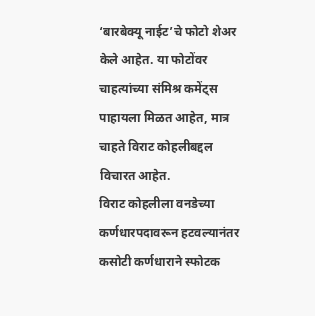‘बारबेक्यू नाईट’चे फोटो शेअर केले आहेत. या फोटोंवर चाहत्यांच्या संमिश्र कमेंट्स पाहायला मिळत आहेत, मात्र चाहते विराट कोहलीबद्दल विचारत आहेत.
विराट कोहलीला वनडेच्या कर्णधारपदावरून हटवल्यानंतर कसोटी कर्णधाराने स्फोटक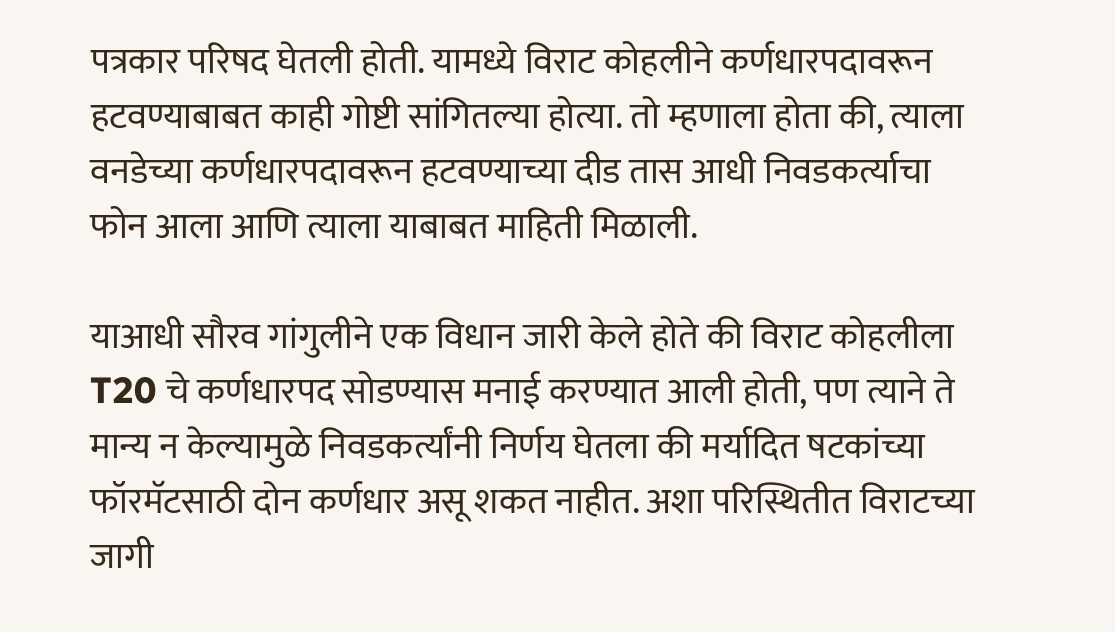पत्रकार परिषद घेतली होती. यामध्ये विराट कोहलीने कर्णधारपदावरून हटवण्याबाबत काही गोष्टी सांगितल्या होत्या. तो म्हणाला होता की, त्याला वनडेच्या कर्णधारपदावरून हटवण्याच्या दीड तास आधी निवडकर्त्याचा फोन आला आणि त्याला याबाबत माहिती मिळाली.

याआधी सौरव गांगुलीने एक विधान जारी केले होते की विराट कोहलीला T20 चे कर्णधारपद सोडण्यास मनाई करण्यात आली होती, पण त्याने ते मान्य न केल्यामुळे निवडकर्त्यांनी निर्णय घेतला की मर्यादित षटकांच्या फॉरमॅटसाठी दोन कर्णधार असू शकत नाहीत. अशा परिस्थितीत विराटच्या जागी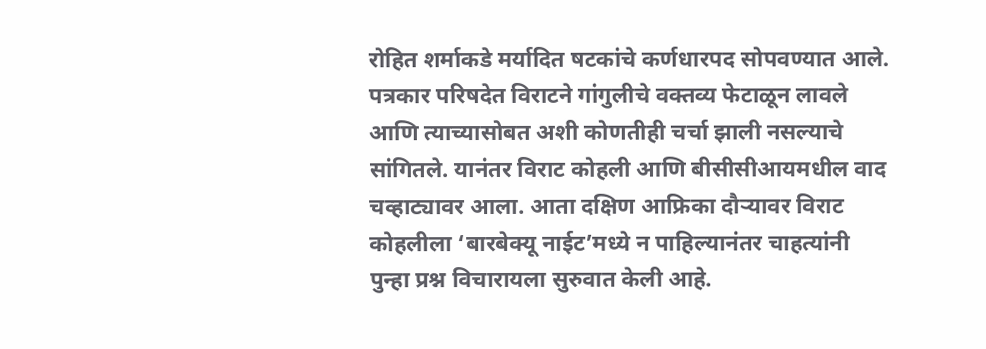रोहित शर्माकडे मर्यादित षटकांचे कर्णधारपद सोपवण्यात आले. पत्रकार परिषदेत विराटने गांगुलीचे वक्तव्य फेटाळून लावले आणि त्याच्यासोबत अशी कोणतीही चर्चा झाली नसल्याचे सांगितले. यानंतर विराट कोहली आणि बीसीसीआयमधील वाद चव्हाट्यावर आला. आता दक्षिण आफ्रिका दौऱ्यावर विराट कोहलीला ‘बारबेक्यू नाईट’मध्ये न पाहिल्यानंतर चाहत्यांनी पुन्हा प्रश्न विचारायला सुरुवात केली आहे.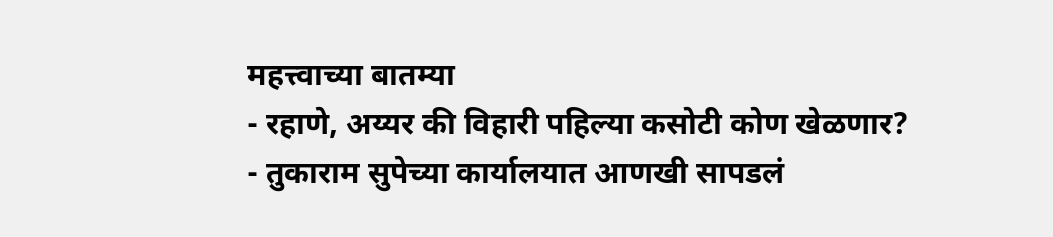महत्त्वाच्या बातम्या
- रहाणे, अय्यर की विहारी पहिल्या कसोटी कोण खेळणार?
- तुकाराम सुपेच्या कार्यालयात आणखी सापडलं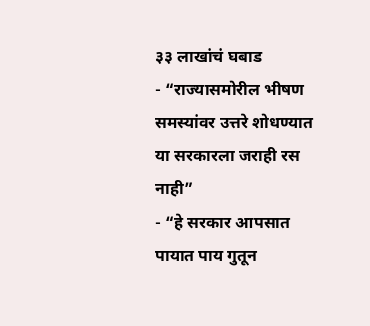३३ लाखांचं घबाड
- “राज्यासमोरील भीषण समस्यांवर उत्तरे शोधण्यात या सरकारला जराही रस नाही”
- “हे सरकार आपसात पायात पाय गुतून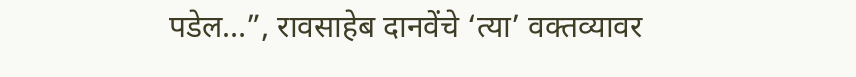पडेल…”, रावसाहेब दानवेंचे ‘त्या’ वक्तव्यावर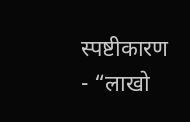स्पष्टीकारण
- “लाखो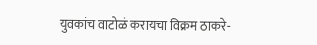युवकांच वाटोळं करायचा विक्रम ठाकरे-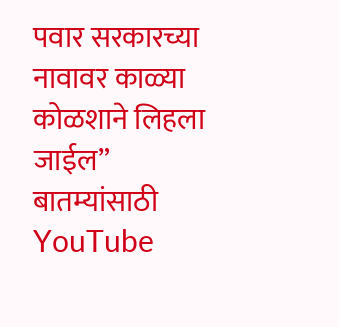पवार सरकारच्या नावावर काळ्या कोळशाने लिहला जाईल”
बातम्यांसाठी YouTube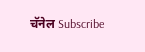चॅनेल Subscribe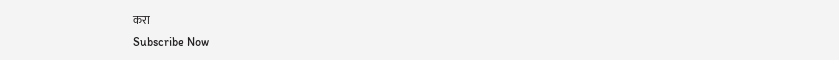करा
Subscribe Now